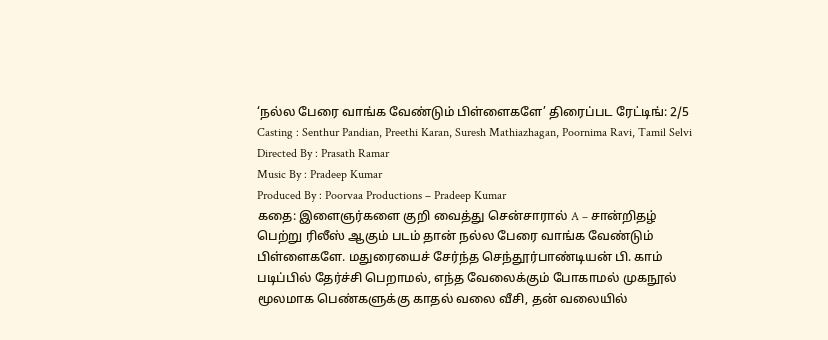‘நல்ல பேரை வாங்க வேண்டும் பிள்ளைகளே’ திரைப்பட ரேட்டிங்: 2/5
Casting : Senthur Pandian, Preethi Karan, Suresh Mathiazhagan, Poornima Ravi, Tamil Selvi
Directed By : Prasath Ramar
Music By : Pradeep Kumar
Produced By : Poorvaa Productions – Pradeep Kumar
கதை: இளைஞர்களை குறி வைத்து சென்சாரால் A – சான்றிதழ் பெற்று ரிலீஸ் ஆகும் படம் தான் நல்ல பேரை வாங்க வேண்டும் பிள்ளைகளே. மதுரையைச் சேர்ந்த செந்தூர்பாண்டியன் பி. காம் படிப்பில் தேர்ச்சி பெறாமல், எந்த வேலைக்கும் போகாமல் முகநூல் மூலமாக பெண்களுக்கு காதல் வலை வீசி, தன் வலையில்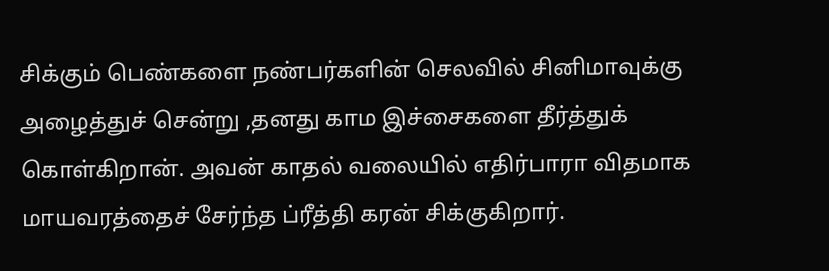சிக்கும் பெண்களை நண்பர்களின் செலவில் சினிமாவுக்கு அழைத்துச் சென்று ,தனது காம இச்சைகளை தீர்த்துக் கொள்கிறான். அவன் காதல் வலையில் எதிர்பாரா விதமாக மாயவரத்தைச் சேர்ந்த ப்ரீத்தி கரன் சிக்குகிறார்.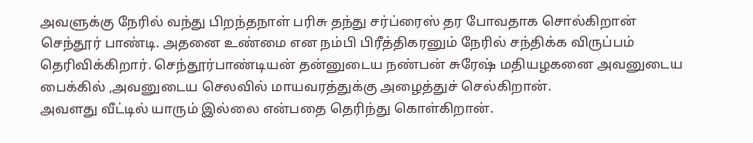அவளுக்கு நேரில் வந்து பிறந்தநாள் பரிசு தந்து சர்ப்ரைஸ் தர போவதாக சொல்கிறான் செந்தூர் பாண்டி. அதனை உண்மை என நம்பி பிரீத்திகரனும் நேரில் சந்திக்க விருப்பம் தெரிவிக்கிறார். செந்தூர்பாண்டியன் தன்னுடைய நண்பன் சுரேஷ் மதியழகனை அவனுடைய பைக்கில் ,அவனுடைய செலவில் மாயவரத்துக்கு அழைத்துச் செல்கிறான்.
அவளது வீட்டில் யாரும் இல்லை என்பதை தெரிந்து கொள்கிறான்.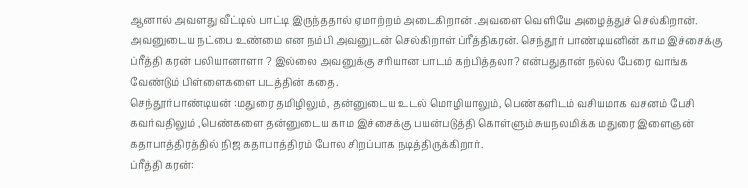ஆனால் அவளது வீட்டில் பாட்டி இருந்ததால் ஏமாற்றம் அடைகிறான் .அவளை வெளியே அழைத்துச் செல்கிறான். அவனுடைய நட்பை உண்மை என நம்பி அவனுடன் செல்கிறாள் ப்ரீத்திகரன். செந்தூர் பாண்டியனின் காம இச்சைக்கு ப்ரீத்தி கரன் பலியானாளா ? இல்லை அவனுக்கு சரியான பாடம் கற்பித்தலா? என்பதுதான் நல்ல பேரை வாங்க வேண்டும் பிள்ளைகளை படத்தின் கதை.
செந்தூர்பாண்டியன் :மதுரை தமிழிலும், தன்னுடைய உடல் மொழியாலும், பெண்களிடம் வசியமாக வசனம் பேசி கவர்வதிலும் ,பெண்களை தன்னுடைய காம இச்சைக்கு பயன்படுத்தி கொள்ளும் சுயநலமிக்க மதுரை இளைஞன் கதாபாத்திரத்தில் நிஜ கதாபாத்திரம் போல சிறப்பாக நடித்திருக்கிறார்.
ப்ரீத்தி கரன்: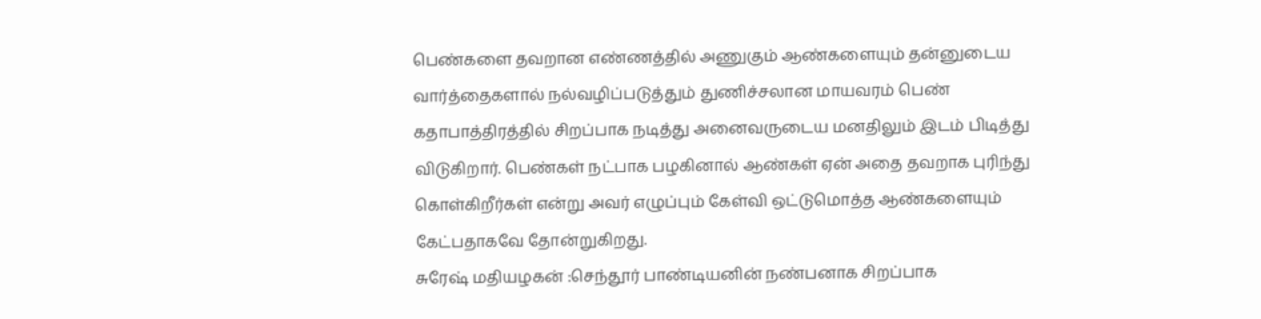பெண்களை தவறான எண்ணத்தில் அணுகும் ஆண்களையும் தன்னுடைய வார்த்தைகளால் நல்வழிப்படுத்தும் துணிச்சலான மாயவரம் பெண் கதாபாத்திரத்தில் சிறப்பாக நடித்து அனைவருடைய மனதிலும் இடம் பிடித்து விடுகிறார். பெண்கள் நட்பாக பழகினால் ஆண்கள் ஏன் அதை தவறாக புரிந்து கொள்கிறீர்கள் என்று அவர் எழுப்பும் கேள்வி ஒட்டுமொத்த ஆண்களையும் கேட்பதாகவே தோன்றுகிறது.
சுரேஷ் மதியழகன் :செந்தூர் பாண்டியனின் நண்பனாக சிறப்பாக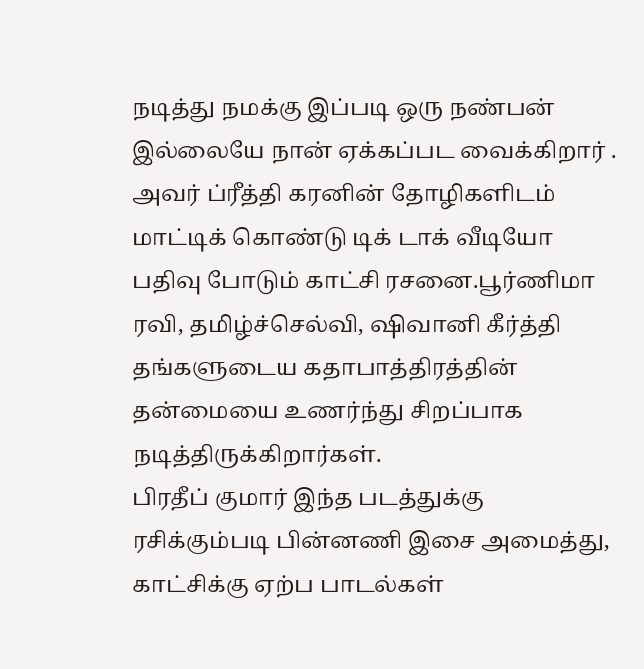நடித்து நமக்கு இப்படி ஒரு நண்பன் இல்லையே நான் ஏக்கப்பட வைக்கிறார் . அவர் ப்ரீத்தி கரனின் தோழிகளிடம் மாட்டிக் கொண்டு டிக் டாக் வீடியோ பதிவு போடும் காட்சி ரசனை.பூர்ணிமா ரவி, தமிழ்ச்செல்வி, ஷிவானி கீர்த்தி தங்களுடைய கதாபாத்திரத்தின் தன்மையை உணர்ந்து சிறப்பாக நடித்திருக்கிறார்கள்.
பிரதீப் குமார் இந்த படத்துக்கு ரசிக்கும்படி பின்னணி இசை அமைத்து, காட்சிக்கு ஏற்ப பாடல்கள்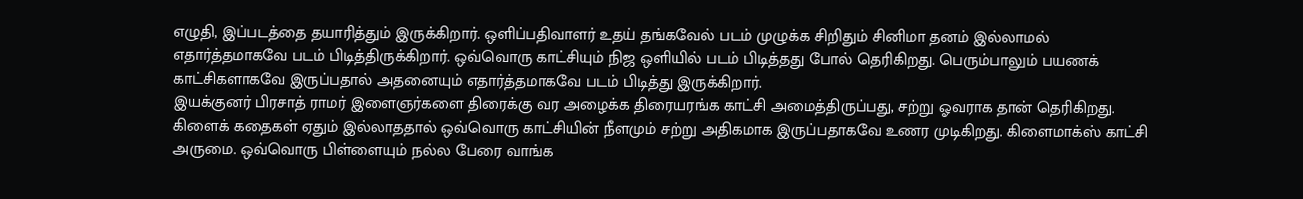எழுதி, இப்படத்தை தயாரித்தும் இருக்கிறார். ஒளிப்பதிவாளர் உதய் தங்கவேல் படம் முழுக்க சிறிதும் சினிமா தனம் இல்லாமல் எதார்த்தமாகவே படம் பிடித்திருக்கிறார். ஒவ்வொரு காட்சியும் நிஜ ஒளியில் படம் பிடித்தது போல் தெரிகிறது. பெரும்பாலும் பயணக் காட்சிகளாகவே இருப்பதால் அதனையும் எதார்த்தமாகவே படம் பிடித்து இருக்கிறார்.
இயக்குனர் பிரசாத் ராமர் இளைஞர்களை திரைக்கு வர அழைக்க திரையரங்க காட்சி அமைத்திருப்பது, சற்று ஓவராக தான் தெரிகிறது. கிளைக் கதைகள் ஏதும் இல்லாததால் ஒவ்வொரு காட்சியின் நீளமும் சற்று அதிகமாக இருப்பதாகவே உணர முடிகிறது. கிளைமாக்ஸ் காட்சி அருமை. ஒவ்வொரு பிள்ளையும் நல்ல பேரை வாங்க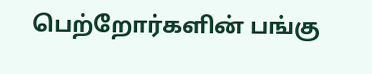பெற்றோர்களின் பங்கு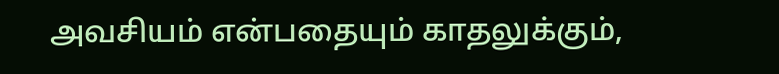அவசியம் என்பதையும் காதலுக்கும்,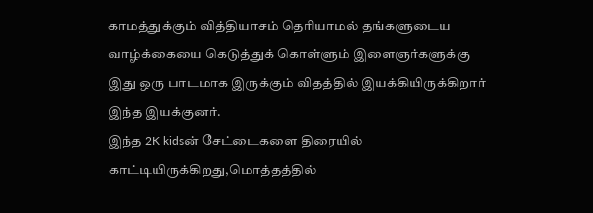காமத்துக்கும் வித்தியாசம் தெரியாமல் தங்களுடைய வாழ்க்கையை கெடுத்துக் கொள்ளும் இளைஞர்களுக்கு இது ஒரு பாடமாக இருக்கும் விதத்தில் இயக்கியிருக்கிறார் இந்த இயக்குனர்.
இந்த 2K kidsன் சேட்டைகளை திரையில் காட்டியிருக்கிறது,மொத்தத்தில்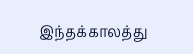இந்தக்காலத்து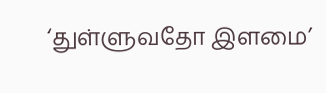‘துள்ளுவதோ இளமை’